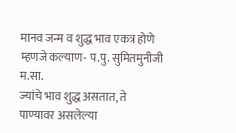मानव जन्म व शुद्ध भाव एकत्र होणे म्हणजे कल्याण- प.पु. सुमितमुनीजी म.सा.
ज्यांचे भाव शुद्ध असतात, ते पाण्यावर असलेल्या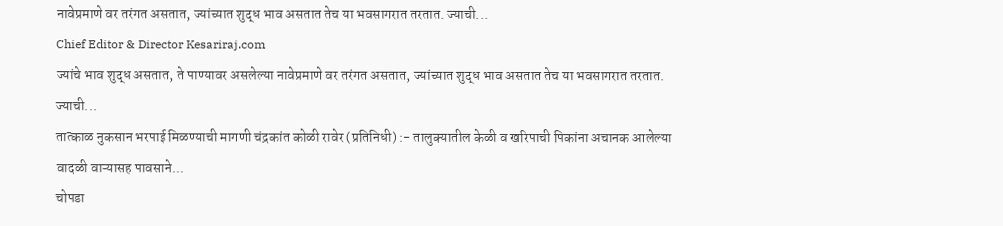नावेप्रमाणे वर तरंगत असतात, ज्यांच्यात शुद्ध भाव असतात तेच या भवसागरात तरतात. ज्याची...
Chief Editor & Director Kesariraj.com
ज्यांचे भाव शुद्ध असतात, ते पाण्यावर असलेल्या नावेप्रमाणे वर तरंगत असतात, ज्यांच्यात शुद्ध भाव असतात तेच या भवसागरात तरतात. ज्याची...
तात्काळ नुकसान भरपाई मिळण्याची मागणी चंद्रकांत कोळी रावेर (प्रतिनिधी) :- तालुक्यातील केळी व खरिपाची पिकांना अचानक आलेल्या वादळी वाऱ्यासह पावसाने...
चोपडा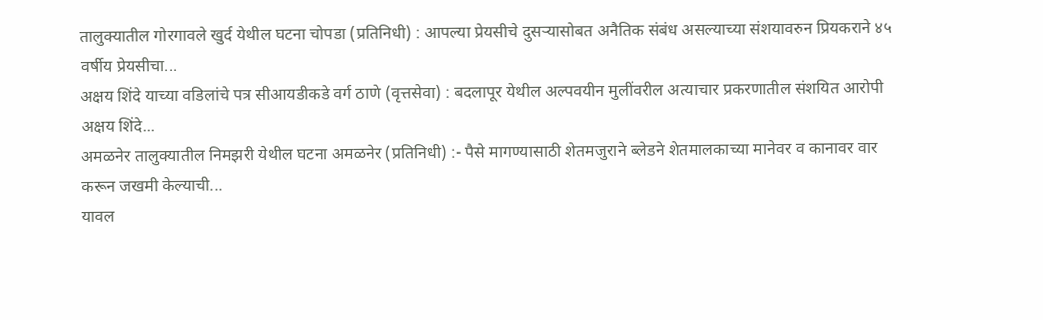तालुक्यातील गोरगावले खुर्द येथील घटना चोपडा (प्रतिनिधी) : आपल्या प्रेयसीचे दुसऱ्यासोबत अनैतिक संबंध असल्याच्या संशयावरुन प्रियकराने ४५ वर्षीय प्रेयसीचा...
अक्षय शिंदे याच्या वडिलांचे पत्र सीआयडीकडे वर्ग ठाणे (वृत्तसेवा) : बदलापूर येथील अल्पवयीन मुलींवरील अत्याचार प्रकरणातील संशयित आरोपी अक्षय शिंदे...
अमळनेर तालुक्यातील निमझरी येथील घटना अमळनेर (प्रतिनिधी) :- पैसे मागण्यासाठी शेतमजुराने ब्लेडने शेतमालकाच्या मानेवर व कानावर वार करून जखमी केल्याची...
यावल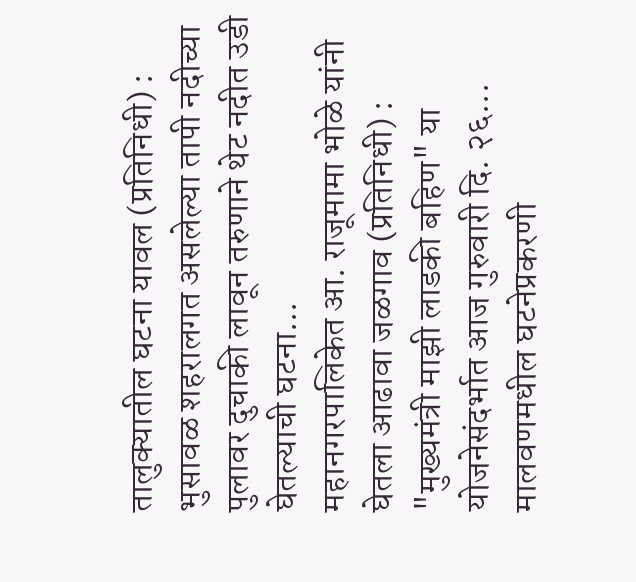तालुक्यातील घटना यावल (प्रतिनिधी) : भुसावळ शहरालगत असलेल्या तापी नदीच्या पुलावर दुचाकी लावून तरुणाने थेट नदीत उडी घेतल्याची घटना...
महानगरपालिकेत आ. राजूमामा भोळे यांनी घेतला आढावा जळगाव (प्रतिनिधी) : "मुख्यमंत्री माझी लाडकी बहिण" या योजनेसंदर्भात आज गुरुवारी दि. २६...
मालवणमधील घटनेप्रकरणी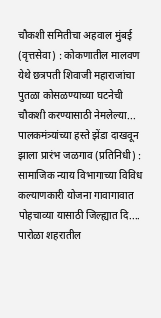चौकशी समितीचा अहवाल मुंबई (वृत्तसेवा) : कोकणातील मालवण येथे छत्रपती शिवाजी महाराजांचा पुतळा कोसळण्याच्या घटनेची चौकशी करण्यासाठी नेमलेल्या...
पालकमंत्र्यांच्या हस्ते झेंडा दाखवून झाला प्रारंभ जळगाव (प्रतिनिधी) : सामाजिक न्याय विभागाच्या विविध कल्याणकारी योजना गावागावात पोहचाव्या यासाठी जिल्ह्यात दि....
पारोळा शहरातील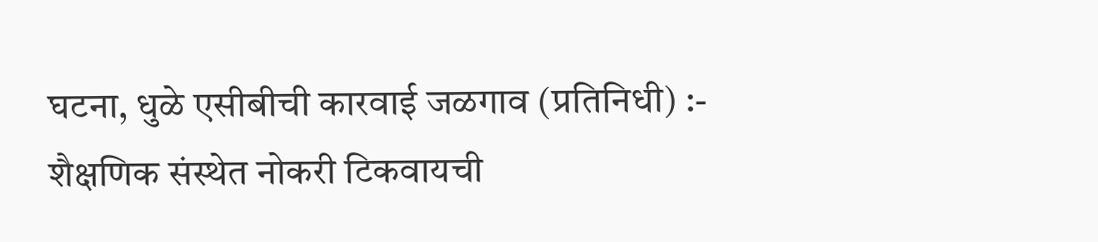घटना, धुळे एसीबीची कारवाई जळगाव (प्रतिनिधी) :- शैक्षणिक संस्थेत नोकरी टिकवायची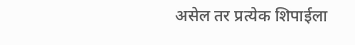असेल तर प्रत्येक शिपाईला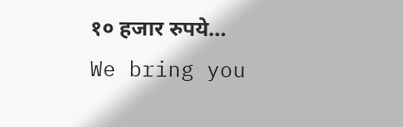१० हजार रुपये...
We bring you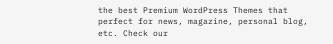the best Premium WordPress Themes that perfect for news, magazine, personal blog, etc. Check our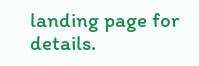landing page for details.